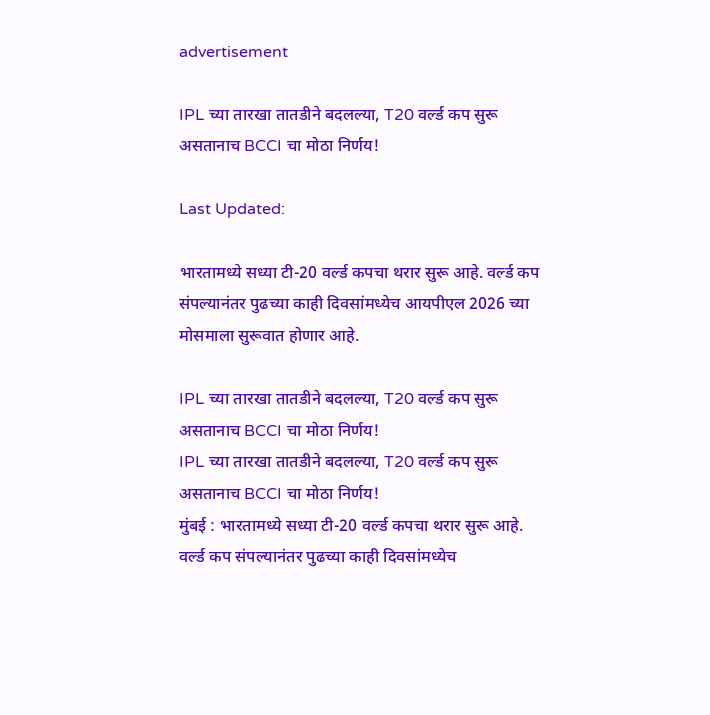advertisement

IPL च्या तारखा तातडीने बदलल्या, T20 वर्ल्ड कप सुरू असतानाच BCCI चा मोठा निर्णय!

Last Updated:

भारतामध्ये सध्या टी-20 वर्ल्ड कपचा थरार सुरू आहे. वर्ल्ड कप संपल्यानंतर पुढच्या काही दिवसांमध्येच आयपीएल 2026 च्या मोसमाला सुरूवात होणार आहे.

IPL च्या तारखा तातडीने बदलल्या, T20 वर्ल्ड कप सुरू असतानाच BCCI चा मोठा निर्णय!
IPL च्या तारखा तातडीने बदलल्या, T20 वर्ल्ड कप सुरू असतानाच BCCI चा मोठा निर्णय!
मुंबई : भारतामध्ये सध्या टी-20 वर्ल्ड कपचा थरार सुरू आहे. वर्ल्ड कप संपल्यानंतर पुढच्या काही दिवसांमध्येच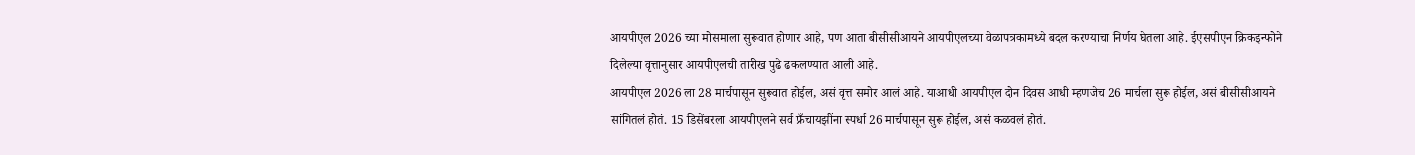आयपीएल 2026 च्या मोसमाला सुरूवात होणार आहे, पण आता बीसीसीआयने आयपीएलच्या वेळापत्रकामध्ये बदल करण्याचा निर्णय घेतला आहे. ईएसपीएन क्रिकइन्फोने दिलेल्या वृत्तानुसार आयपीएलची तारीख पुढे ढकलण्यात आली आहे.
आयपीएल 2026 ला 28 मार्चपासून सुरूवात होईल, असं वृत्त समोर आलं आहे. याआधी आयपीएल दोन दिवस आधी म्हणजेच 26 मार्चला सुरू होईल, असं बीसीसीआयने सांगितलं होतं. 15 डिसेंबरला आयपीएलने सर्व फ्रँचायझींना स्पर्धा 26 मार्चपासून सुरू होईल, असं कळवलं होतं.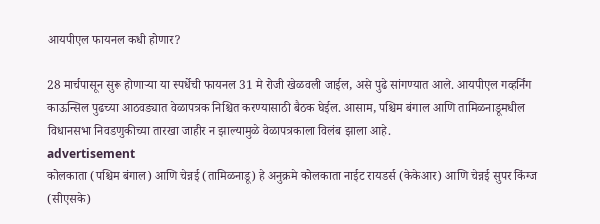आयपीएल फायनल कधी होणार?

28 मार्चपासून सुरू होणाऱ्या या स्पर्धेची फायनल 31 मे रोजी खेळवली जाईल, असे पुढे सांगण्यात आले. आयपीएल गव्हर्निंग काऊन्सिल पुढच्या आठवड्यात वेळापत्रक निश्चित करण्यासाठी बैठक घेईल. आसाम, पश्चिम बंगाल आणि तामिळनाडूमधील विधानसभा निवडणुकीच्या तारखा जाहीर न झाल्यामुळे वेळापत्रकाला विलंब झाला आहे.
advertisement
कोलकाता (पश्चिम बंगाल) आणि चेन्नई (तामिळनाडू) हे अनुक्रमे कोलकाता नाईट रायडर्स (केकेआर) आणि चेन्नई सुपर किंग्ज (सीएसके)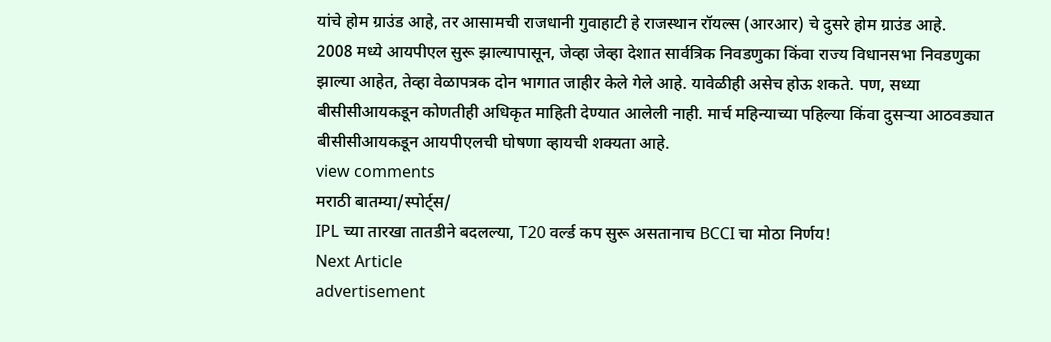यांचे होम ग्राउंड आहे, तर आसामची राजधानी गुवाहाटी हे राजस्थान रॉयल्स (आरआर) चे दुसरे होम ग्राउंड आहे.
2008 मध्ये आयपीएल सुरू झाल्यापासून, जेव्हा जेव्हा देशात सार्वत्रिक निवडणुका किंवा राज्य विधानसभा निवडणुका झाल्या आहेत, तेव्हा वेळापत्रक दोन भागात जाहीर केले गेले आहे. यावेळीही असेच होऊ शकते. पण, सध्या बीसीसीआयकडून कोणतीही अधिकृत माहिती देण्यात आलेली नाही. मार्च महिन्याच्या पहिल्या किंवा दुसऱ्या आठवड्यात बीसीसीआयकडून आयपीएलची घोषणा व्हायची शक्यता आहे.
view comments
मराठी बातम्या/स्पोर्ट्स/
IPL च्या तारखा तातडीने बदलल्या, T20 वर्ल्ड कप सुरू असतानाच BCCI चा मोठा निर्णय!
Next Article
advertisement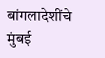बांगलादेशींचे मुंबई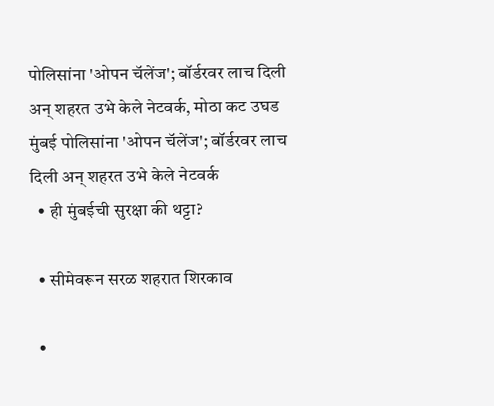पोलिसांना 'ओपन चॅलेंज'; बॉर्डरवर लाच दिली अन् शहरत उभे केले नेटवर्क, मोठा कट उघड
मुंबई पोलिसांना 'ओपन चॅलेंज'; बॉर्डरवर लाच दिली अन् शहरत उभे केले नेटवर्क
  • ही मुंबईची सुरक्षा की थट्टा?

  • सीमेवरून सरळ शहरात शिरकाव

  •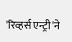'रिव्हर्स एन्ट्री'ने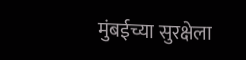मुंबईच्या सुरक्षेला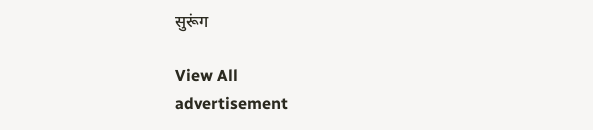सुरूंग

View All
advertisement